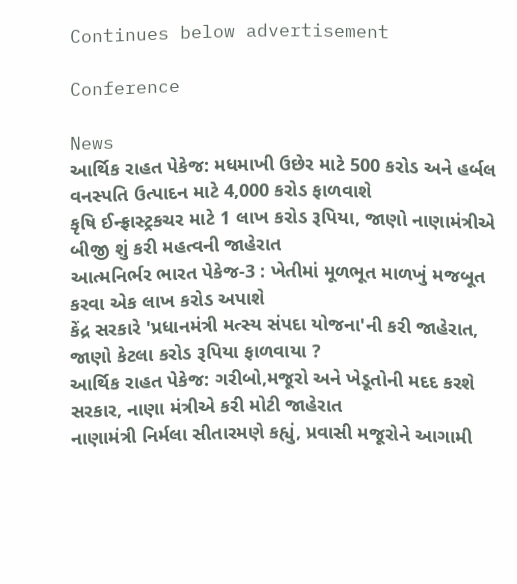Continues below advertisement

Conference

News
આર્થિક રાહત પેકેજ: મધમાખી ઉછેર માટે 500 કરોડ અને હર્બલ વનસ્પતિ ઉત્પાદન માટે 4,000 કરોડ ફાળવાશે
કૃષિ ઈન્ફ્રાસ્ટ્રકચર માટે 1 લાખ કરોડ રૂપિયા, જાણો નાણામંત્રીએ બીજી શું કરી મહત્વની જાહેરાત
આત્મનિર્ભર ભારત પેકેજ-3 : ખેતીમાં મૂળભૂત માળખું મજબૂત કરવા એક લાખ કરોડ અપાશે
કેંદ્ર સરકારે 'પ્રધાનમંત્રી મત્સ્ય સંપદા યોજના'ની કરી જાહેરાત, જાણો કેટલા કરોડ રૂપિયા ફાળવાયા ?
આર્થિક રાહત પેકેજ: ગરીબો,મજૂરો અને ખેડૂતોની મદદ કરશે સરકાર, નાણા મંત્રીએ કરી મોટી જાહેરાત
નાણામંત્રી નિર્મલા સીતારમણે કહ્યું, પ્રવાસી મજૂરોને આગામી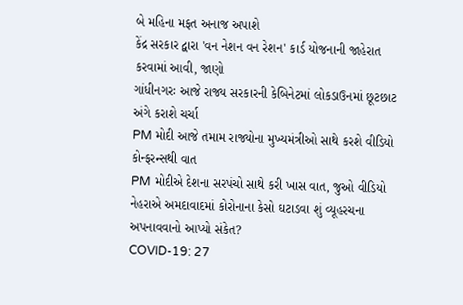બે મહિના મફત અનાજ અપાશે
કેંદ્ર સરકાર દ્વારા 'વન નેશન વન રેશન' કાર્ડ યોજનાની જાહેરાત કરવામાં આવી, જાણો
ગાંધીનગરઃ આજે રાજ્ય સરકારની કેબિનેટમાં લોકડાઉનમાં છૂટછાટ અંગે કરાશે ચર્ચા
PM મોદી આજે તમામ રાજ્યોના મુખ્યમંત્રીઓ સાથે કરશે વીડિયો કોન્ફરન્સથી વાત
PM મોદીએ દેશના સરપંચો સાથે કરી ખાસ વાત, જુઓ વીડિયો
નેહરાએ અમદાવાદમાં કોરોનાના કેસો ઘટાડવા શું વ્યૂહરચના અપનાવવાનો આપ્યો સંકેત?
COVID-19: 27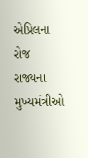એપ્રિલના રોજ રાજ્યના મુખ્યમંત્રીઓ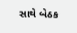સાથે બેઠક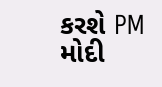કરશે PM મોદી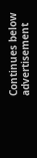Continues below advertisement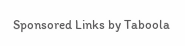Sponsored Links by Taboola